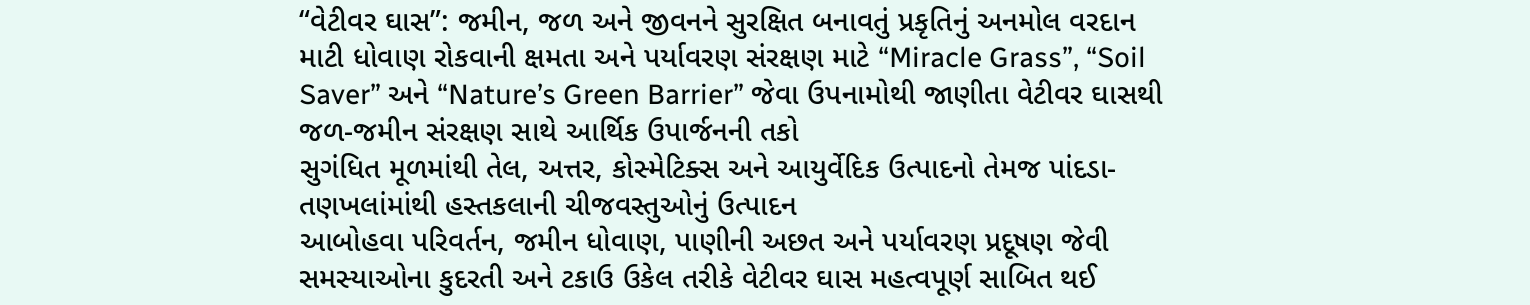“વેટીવર ઘાસ”: જમીન, જળ અને જીવનને સુરક્ષિત બનાવતું પ્રકૃતિનું અનમોલ વરદાન
માટી ધોવાણ રોકવાની ક્ષમતા અને પર્યાવરણ સંરક્ષણ માટે “Miracle Grass”, “Soil Saver” અને “Nature’s Green Barrier” જેવા ઉપનામોથી જાણીતા વેટીવર ઘાસથી જળ-જમીન સંરક્ષણ સાથે આર્થિક ઉપાર્જનની તકો
સુગંધિત મૂળમાંથી તેલ, અત્તર, કોસ્મેટિક્સ અને આયુર્વેદિક ઉત્પાદનો તેમજ પાંદડા-તણખલાંમાંથી હસ્તકલાની ચીજવસ્તુઓનું ઉત્પાદન
આબોહવા પરિવર્તન, જમીન ધોવાણ, પાણીની અછત અને પર્યાવરણ પ્રદૂષણ જેવી સમસ્યાઓના કુદરતી અને ટકાઉ ઉકેલ તરીકે વેટીવર ઘાસ મહત્વપૂર્ણ સાબિત થઈ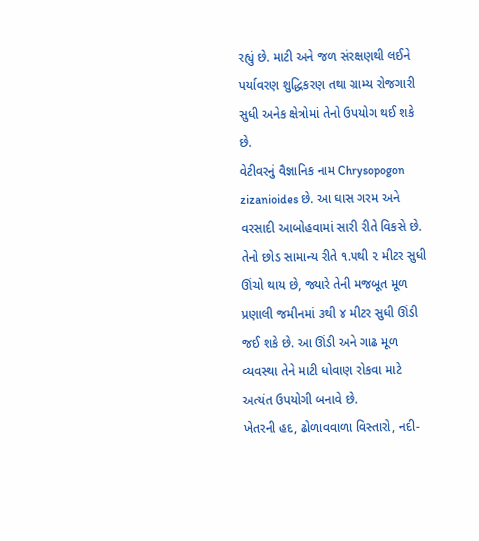રહ્યું છે. માટી અને જળ સંરક્ષણથી લઈને પર્યાવરણ શુદ્ધિકરણ તથા ગ્રામ્ય રોજગારી સુધી અનેક ક્ષેત્રોમાં તેનો ઉપયોગ થઈ શકે છે.
વેટીવરનું વૈજ્ઞાનિક નામ Chrysopogon zizanioides છે. આ ઘાસ ગરમ અને વરસાદી આબોહવામાં સારી રીતે વિકસે છે. તેનો છોડ સામાન્ય રીતે ૧.૫થી ૨ મીટર સુધી ઊંચો થાય છે, જ્યારે તેની મજબૂત મૂળ પ્રણાલી જમીનમાં ૩થી ૪ મીટર સુધી ઊંડી જઈ શકે છે. આ ઊંડી અને ગાઢ મૂળ વ્યવસ્થા તેને માટી ધોવાણ રોકવા માટે અત્યંત ઉપયોગી બનાવે છે.
ખેતરની હદ, ઢોળાવવાળા વિસ્તારો, નદી-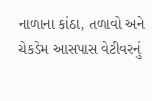નાળાના કાંઠા, તળાવો અને ચેકડેમ આસપાસ વેટીવરનું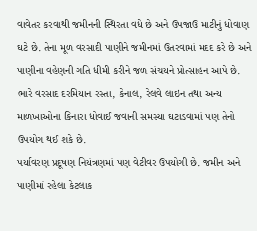વાવેતર કરવાથી જમીનની સ્થિરતા વધે છે અને ઉપજાઉ માટીનું ધોવાણ ઘટે છે. તેના મૂળ વરસાદી પાણીને જમીનમાં ઉતરવામાં મદદ કરે છે અને પાણીના વહેણની ગતિ ધીમી કરીને જળ સંચયને પ્રોત્સાહન આપે છે. ભારે વરસાદ દરમિયાન રસ્તા, કેનાલ, રેલવે લાઇન તથા અન્ય માળખાઓના કિનારા ધોવાઈ જવાની સમસ્યા ઘટાડવામાં પણ તેનો ઉપયોગ થઈ શકે છે.
પર્યાવરણ પ્રદૂષણ નિયંત્રણમાં પણ વેટીવર ઉપયોગી છે. જમીન અને પાણીમાં રહેલા કેટલાક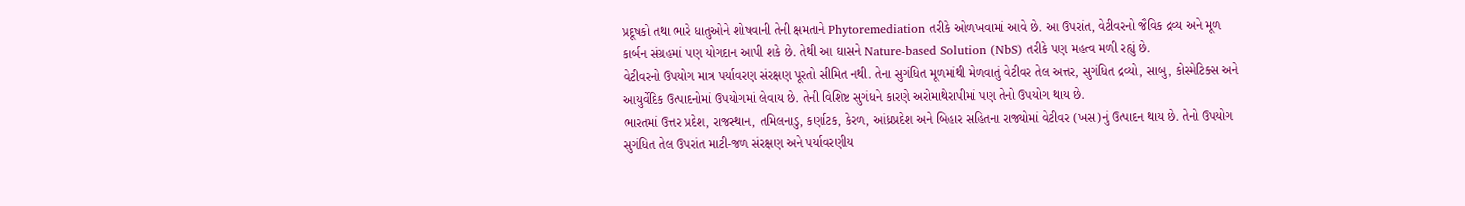પ્રદૂષકો તથા ભારે ધાતુઓને શોષવાની તેની ક્ષમતાને Phytoremediation તરીકે ઓળખવામાં આવે છે. આ ઉપરાંત, વેટીવરનો જૈવિક દ્રવ્ય અને મૂળ કાર્બન સંગ્રહમાં પણ યોગદાન આપી શકે છે. તેથી આ ઘાસને Nature-based Solution (NbS) તરીકે પણ મહત્વ મળી રહ્યું છે.
વેટીવરનો ઉપયોગ માત્ર પર્યાવરણ સંરક્ષણ પૂરતો સીમિત નથી. તેના સુગંધિત મૂળમાંથી મેળવાતું વેટીવર તેલ અત્તર, સુગંધિત દ્રવ્યો, સાબુ, કોસ્મેટિક્સ અને આયુર્વેદિક ઉત્પાદનોમાં ઉપયોગમાં લેવાય છે. તેની વિશિષ્ટ સુગંધને કારણે અરોમાથેરાપીમાં પણ તેનો ઉપયોગ થાય છે.
ભારતમાં ઉત્તર પ્રદેશ, રાજસ્થાન, તમિલનાડુ, કર્ણાટક, કેરળ, આંધ્રપ્રદેશ અને બિહાર સહિતના રાજ્યોમાં વેટીવર (ખસ)નું ઉત્પાદન થાય છે. તેનો ઉપયોગ સુગંધિત તેલ ઉપરાંત માટી-જળ સંરક્ષણ અને પર્યાવરણીય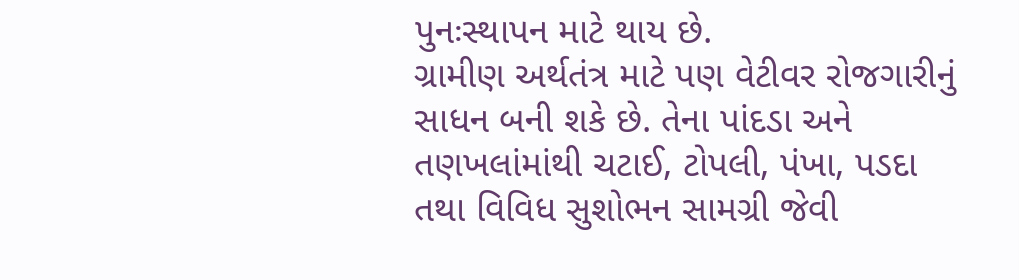પુનઃસ્થાપન માટે થાય છે.
ગ્રામીણ અર્થતંત્ર માટે પણ વેટીવર રોજગારીનું સાધન બની શકે છે. તેના પાંદડા અને તણખલાંમાંથી ચટાઈ, ટોપલી, પંખા, પડદા તથા વિવિધ સુશોભન સામગ્રી જેવી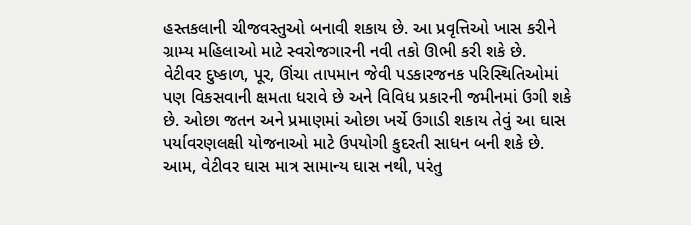હસ્તકલાની ચીજવસ્તુઓ બનાવી શકાય છે. આ પ્રવૃત્તિઓ ખાસ કરીને ગ્રામ્ય મહિલાઓ માટે સ્વરોજગારની નવી તકો ઊભી કરી શકે છે.
વેટીવર દુષ્કાળ, પૂર, ઊંચા તાપમાન જેવી પડકારજનક પરિસ્થિતિઓમાં પણ વિકસવાની ક્ષમતા ધરાવે છે અને વિવિધ પ્રકારની જમીનમાં ઉગી શકે છે. ઓછા જતન અને પ્રમાણમાં ઓછા ખર્ચે ઉગાડી શકાય તેવું આ ઘાસ પર્યાવરણલક્ષી યોજનાઓ માટે ઉપયોગી કુદરતી સાધન બની શકે છે.
આમ, વેટીવર ઘાસ માત્ર સામાન્ય ઘાસ નથી, પરંતુ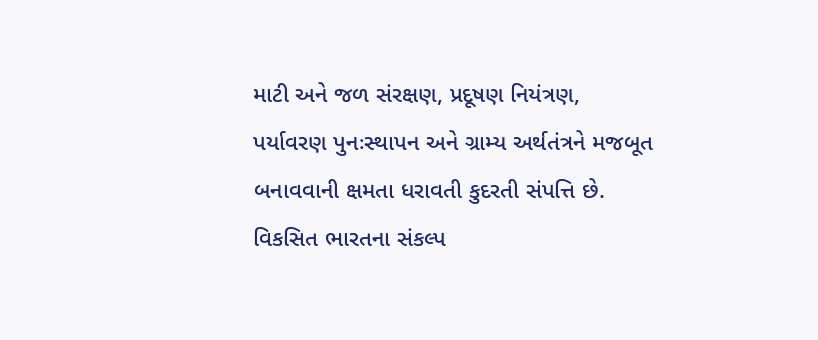માટી અને જળ સંરક્ષણ, પ્રદૂષણ નિયંત્રણ, પર્યાવરણ પુનઃસ્થાપન અને ગ્રામ્ય અર્થતંત્રને મજબૂત બનાવવાની ક્ષમતા ધરાવતી કુદરતી સંપત્તિ છે. વિકસિત ભારતના સંકલ્પ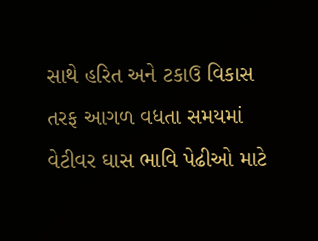સાથે હરિત અને ટકાઉ વિકાસ તરફ આગળ વધતા સમયમાં વેટીવર ઘાસ ભાવિ પેઢીઓ માટે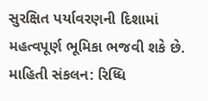સુરક્ષિત પર્યાવરણની દિશામાં મહત્વપૂર્ણ ભૂમિકા ભજવી શકે છે.
માહિતી સંકલન: રિધ્ધિ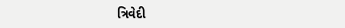ત્રિવેદી